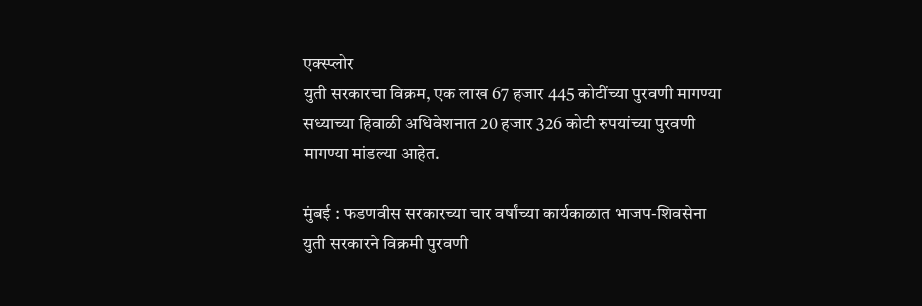एक्स्प्लोर
युती सरकारचा विक्रम, एक लाख 67 हजार 445 कोटींच्या पुरवणी मागण्या
सध्याच्या हिवाळी अधिवेशनात 20 हजार 326 कोटी रुपयांच्या पुरवणी मागण्या मांडल्या आहेत.

मुंबई : फडणवीस सरकारच्या चार वर्षांच्या कार्यकाळात भाजप-शिवसेना युती सरकारने विक्रमी पुरवणी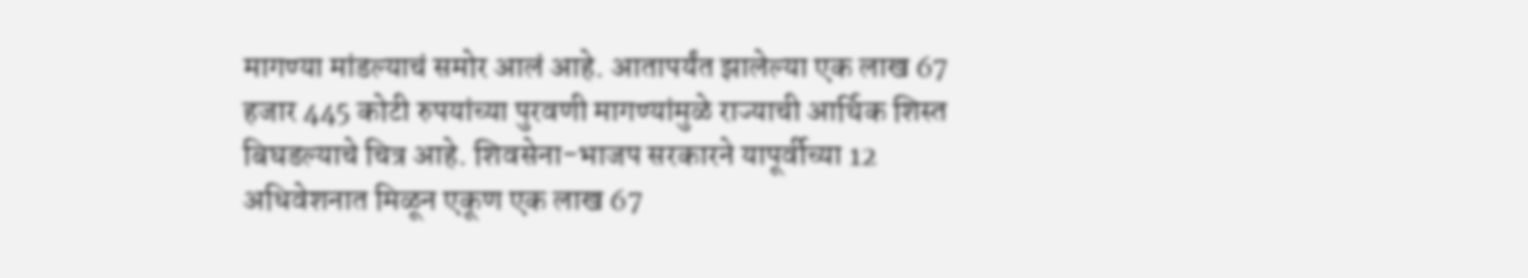मागण्या मांडल्याचं समोर आलं आहे. आतापर्यंत झालेल्या एक लाख 67 हजार 445 कोटी रुपयांच्या पुरवणी मागण्यांमुळे राज्याची आर्थिक शिस्त बिघडल्याचे चित्र आहे. शिवसेना-भाजप सरकारने यापूर्वीच्या 12 अधिवेशनात मिळून एकूण एक लाख 67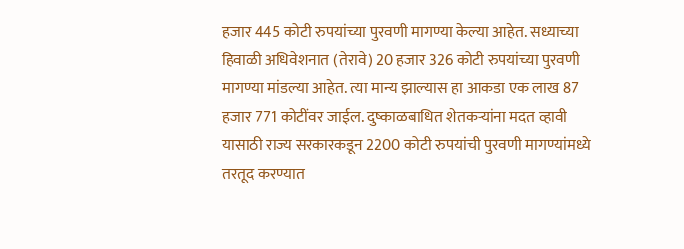हजार 445 कोटी रुपयांच्या पुरवणी मागण्या केल्या आहेत. सध्याच्या हिवाळी अधिवेशनात (तेरावे) 20 हजार 326 कोटी रुपयांच्या पुरवणी मागण्या मांडल्या आहेत. त्या मान्य झाल्यास हा आकडा एक लाख 87 हजार 771 कोटींवर जाईल. दुष्काळबाधित शेतकऱ्यांना मदत व्हावी यासाठी राज्य सरकारकडून 2200 कोटी रुपयांची पुरवणी मागण्यांमध्ये तरतूद करण्यात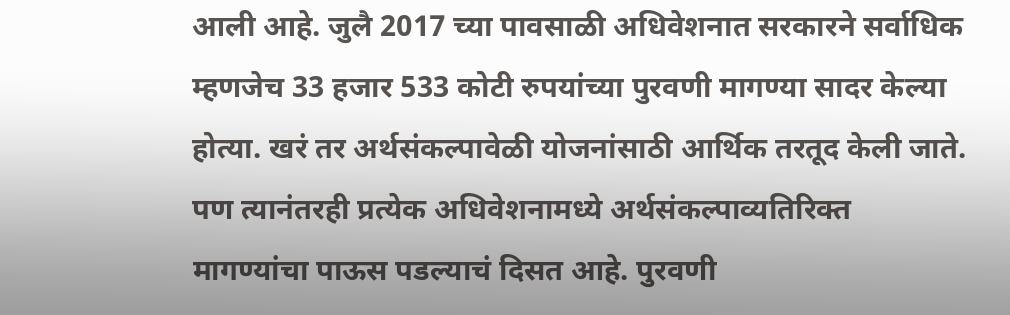आली आहे. जुलै 2017 च्या पावसाळी अधिवेशनात सरकारने सर्वाधिक म्हणजेच 33 हजार 533 कोटी रुपयांच्या पुरवणी मागण्या सादर केल्या होत्या. खरं तर अर्थसंकल्पावेळी योजनांसाठी आर्थिक तरतूद केली जाते. पण त्यानंतरही प्रत्येक अधिवेशनामध्ये अर्थसंकल्पाव्यतिरिक्त मागण्यांचा पाऊस पडल्याचं दिसत आहे. पुरवणी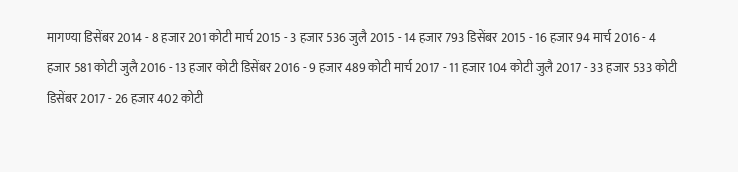मागण्या डिसेंबर 2014 - 8 हजार 201 कोटी मार्च 2015 - 3 हजार 536 जुलै 2015 - 14 हजार 793 डिसेंबर 2015 - 16 हजार 94 मार्च 2016 - 4 हजार 581 कोटी जुलै 2016 - 13 हजार कोटी डिसेंबर 2016 - 9 हजार 489 कोटी मार्च 2017 - 11 हजार 104 कोटी जुलै 2017 - 33 हजार 533 कोटी डिसेंबर 2017 - 26 हजार 402 कोटी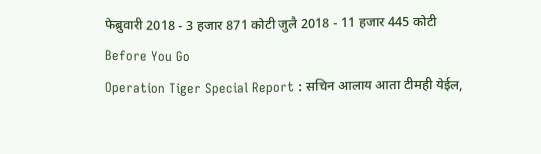फेब्रुवारी 2018 - 3 हजार 871 कोटी जुलै 2018 - 11 हजार 445 कोटी
Before You Go
Operation Tiger Special Report : सचिन आलाय आता टीमही येईल,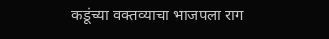कडूंच्या वक्तव्याचा भाजपला राग